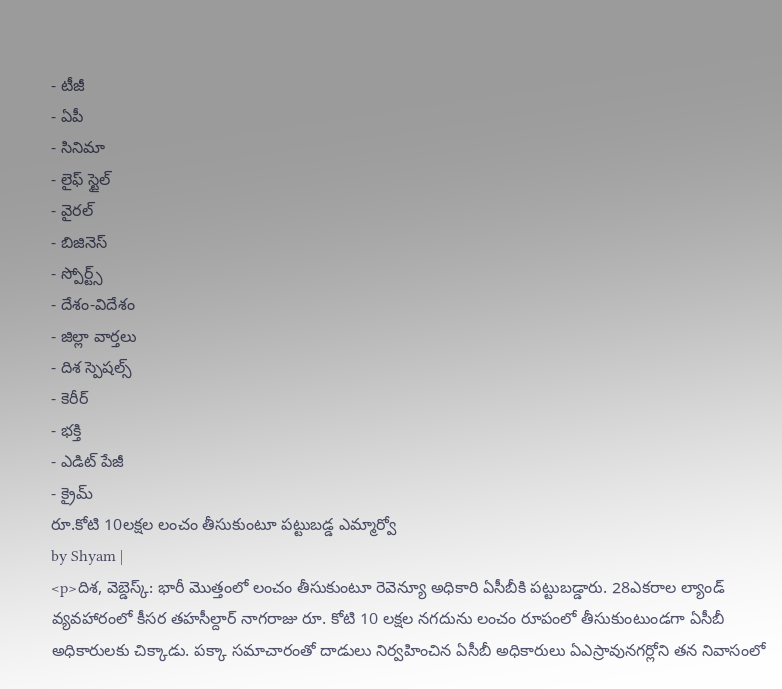- టీజీ
- ఏపీ
- సినిమా
- లైఫ్ స్టైల్
- వైరల్
- బిజినెస్
- స్పోర్ట్స్
- దేశం-విదేశం
- జిల్లా వార్తలు
- దిశ స్పెషల్స్
- కెరీర్
- భక్తి
- ఎడిట్ పేజీ
- క్రైమ్
రూ.కోటి 10లక్షల లంచం తీసుకుంటూ పట్టుబడ్డ ఎమ్మార్వో
by Shyam |
<p>దిశ, వెబ్డెస్క్: భారీ మొత్తంలో లంచం తీసుకుంటూ రెవెన్యూ అధికారి ఏసీబీకి పట్టుబడ్డారు. 28ఎకరాల ల్యాండ్ వ్యవహారంలో కీసర తహసీల్దార్ నాగరాజు రూ. కోటి 10 లక్షల నగదును లంచం రూపంలో తీసుకుంటుండగా ఏసీబీ అధికారులకు చిక్కాడు. పక్కా సమాచారంతో దాడులు నిర్వహించిన ఏసీబీ అధికారులు ఏఎస్రావునగర్లోని తన నివాసంలో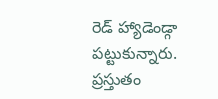రెడ్ హ్యాడెండ్గా పట్టుకున్నారు. ప్రస్తుతం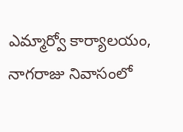ఎమ్మార్వో కార్యాలయం, నాగరాజు నివాసంలో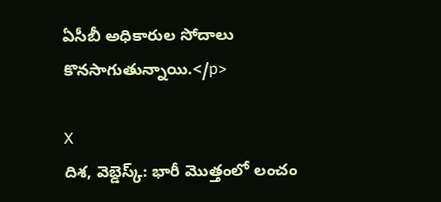ఏసీబీ అధికారుల సోదాలు కొనసాగుతున్నాయి.</p>

X
దిశ, వెబ్డెస్క్: భారీ మొత్తంలో లంచం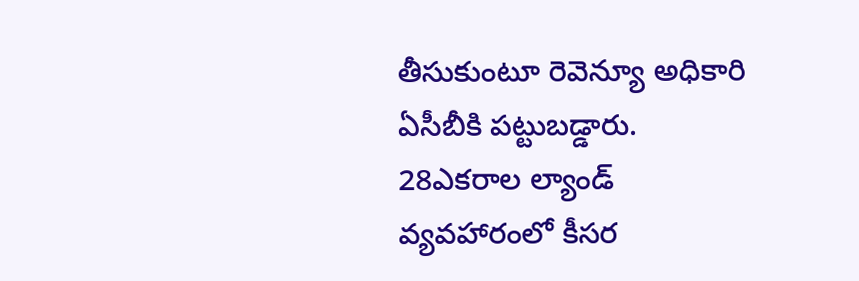తీసుకుంటూ రెవెన్యూ అధికారి ఏసీబీకి పట్టుబడ్డారు. 28ఎకరాల ల్యాండ్ వ్యవహారంలో కీసర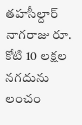తహసీల్దార్ నాగరాజు రూ. కోటి 10 లక్షల నగదును లంచం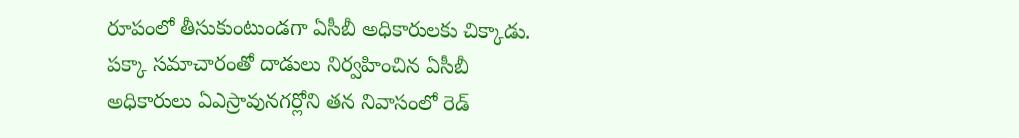రూపంలో తీసుకుంటుండగా ఏసీబీ అధికారులకు చిక్కాడు. పక్కా సమాచారంతో దాడులు నిర్వహించిన ఏసీబీ అధికారులు ఏఎస్రావునగర్లోని తన నివాసంలో రెడ్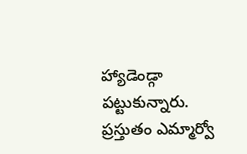హ్యాడెండ్గా పట్టుకున్నారు. ప్రస్తుతం ఎమ్మార్వో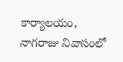కార్యాలయం, నాగరాజు నివాసంలో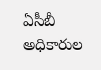ఏసీబీ అధికారుల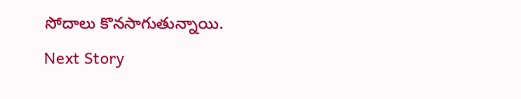సోదాలు కొనసాగుతున్నాయి.
Next Story